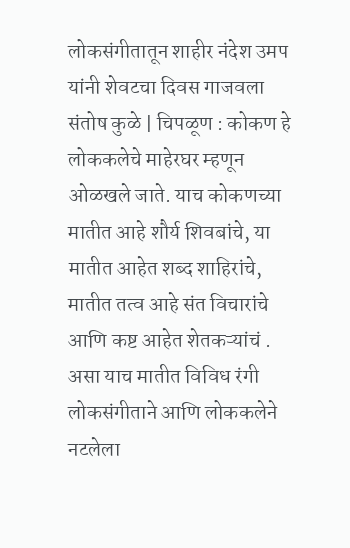लोकसंगीतातून शाहीर नंदेश उमप यांनी शेवटचा दिवस गाजवला
संतोष कुळे | चिपळूण : कोकण हे लोककलेचे माहेरघर म्हणून ओळखले जाते. याच कोकणच्या मातीत आहे शौर्य शिवबांचे, या मातीत आहेत शब्द शाहिरांचे, मातीत तत्व आहे संत विचारांचे आणि कष्ट आहेत शेतकऱ्यांचं . असा याच मातीत विविध रंगी लोकसंगीताने आणि लोककलेने नटलेला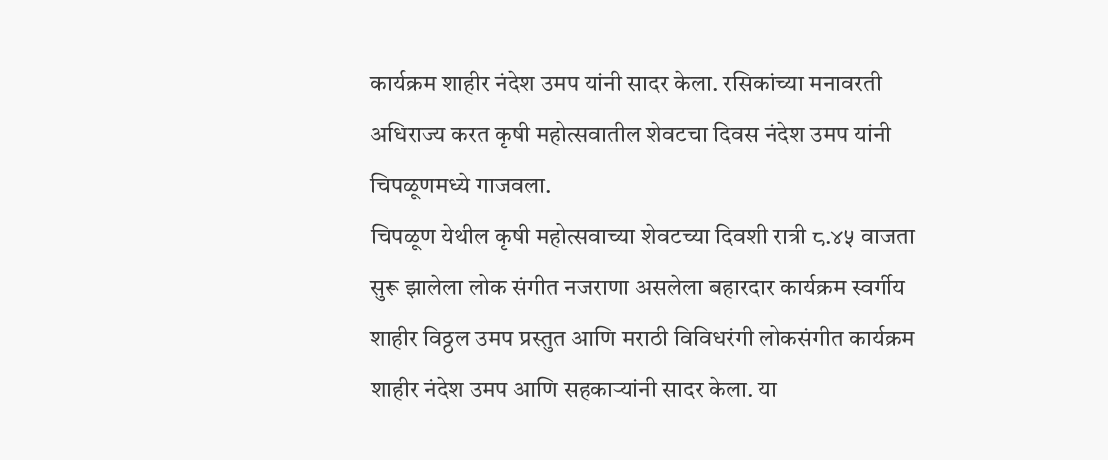कार्यक्रम शाहीर नंदेश उमप यांनी सादर केला. रसिकांच्या मनावरती अधिराज्य करत कृषी महोत्सवातील शेवटचा दिवस नंदेश उमप यांनी चिपळूणमध्ये गाजवला.
चिपळूण येथील कृषी महोत्सवाच्या शेवटच्या दिवशी रात्री ८.४५ वाजता सुरू झालेला लोक संगीत नजराणा असलेला बहारदार कार्यक्रम स्वर्गीय शाहीर विठ्ठल उमप प्रस्तुत आणि मराठी विविधरंगी लोकसंगीत कार्यक्रम शाहीर नंदेश उमप आणि सहकाऱ्यांनी सादर केला. या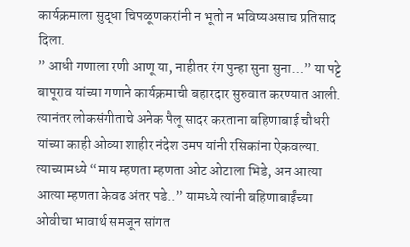कार्यक्रमाला सुद्धा चिपळूणकरांनी न भूतो न भविष्यअसाच प्रतिसाद दिला.
” आधी गणाला रणी आणू या, नाहीतर रंग पुन्हा सुना सुना…” या पट्टे बापूराव यांच्या गणाने कार्यक्रमाची बहारदार सुरुवात करण्यात आली. त्यानंतर लोकसंगीताचे अनेक पैलू सादर करताना बहिणाबाई चौधरी यांच्या काही ओव्या शाहीर नंदेश उमप यांनी रसिकांना ऐकवल्या. त्याच्यामध्ये “माय म्हणता म्हणता ओट ओटाला भिडे, अन आत्या आत्या म्हणता केवढ अंतर पडे..” यामध्ये त्यांनी बहिणाबाईंच्या ओवीचा भावार्थ समजून सांगत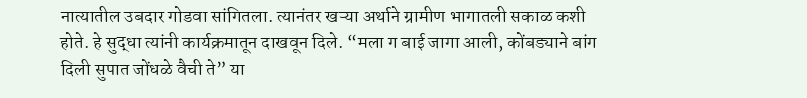नात्यातील उबदार गोडवा सांगितला. त्यानंतर खऱ्या अर्थाने ग्रामीण भागातली सकाळ कशी होते. हे सुद्धा त्यांनी कार्यक्रमातून दाखवून दिले. “मला ग बाई जागा आली, कोंबड्याने बांग दिली सुपात जोंधळे वैची ते” या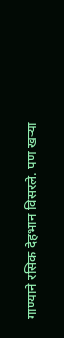गाण्याने रसिक देहभान विसरले. पण खऱ्या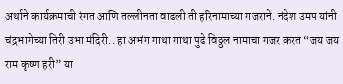अर्थाने कार्यक्रमाची रंगत आणि तल्लीनता वाढली ती हरिनामाच्या गजराने. नंदेश उमप यांनी चंद्रभागेच्या तिरी उभा मंदिरी.. हा अभंग गाथा गाथा पुढे विठ्ठल नामाचा गजर करत “जय जय राम कृष्ण हरी” या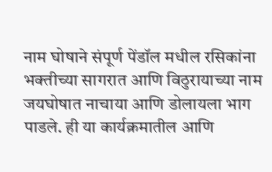नाम घोषाने संपूर्ण पेंडॉल मधील रसिकांना भक्तीच्या सागरात आणि विठुरायाच्या नाम जयघोषात नाचाया आणि डोलायला भाग पाडले. ही या कार्यक्रमातील आणि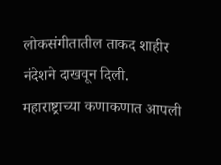लोकसंगीतातील ताकद शाहीर नंदेशने दाखवून दिली.
महाराष्ट्राच्या कणाकणात आपली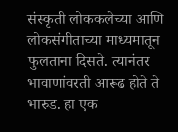संस्कृती लोककलेच्या आणि लोकसंगीताच्या माध्यमातून फुलताना दिसते. त्यानंतर भावाणांवरती आरूढ होते ते भारुड. हा एक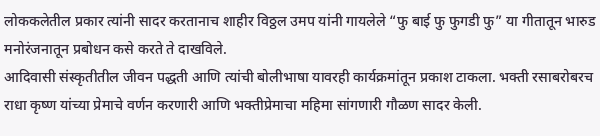लोककलेतील प्रकार त्यांनी सादर करतानाच शाहीर विठ्ठल उमप यांनी गायलेले “फु बाई फु फुगडी फु” या गीतातून भारुड मनोरंजनातून प्रबोधन कसे करते ते दाखविले.
आदिवासी संस्कृतीतील जीवन पद्धती आणि त्यांची बोलीभाषा यावरही कार्यक्रमांतून प्रकाश टाकला. भक्ती रसाबरोबरच राधा कृष्ण यांच्या प्रेमाचे वर्णन करणारी आणि भक्तीप्रेमाचा महिमा सांगणारी गौळण सादर केली.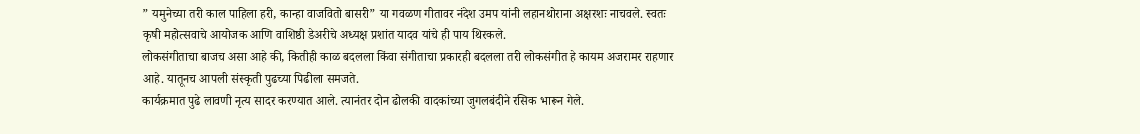” यमुनेच्या तरी काल पाहिला हरी, कान्हा वाजवितो बासरी” या गवळण गीतावर नंदेश उमप यांनी लहानथोराना अक्षरशः नाचवले. स्वतः कृषी महोत्सवाचे आयोजक आणि वाशिष्ठी डेअरीचे अध्यक्ष प्रशांत यादव यांचे ही पाय थिरकले.
लोकसंगीताचा बाजच असा आहे की, कितीही काळ बदलला किंवा संगीताचा प्रकारही बदलला तरी लोकसंगीत हे कायम अजरामर राहणार आहे. यातूनच आपली संस्कृती पुढच्या पिढीला समजते.
कार्यक्रमात पुढे लावणी नृत्य सादर करण्यात आले. त्यानंतर दोन ढोलकी वादकांच्या जुगलबंदीने रसिक भारून गेले.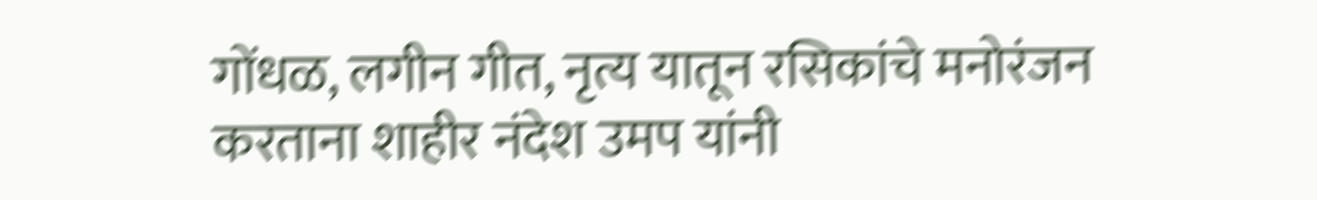गोंधळ, लगीन गीत, नृत्य यातून रसिकांचे मनोरंजन करताना शाहीर नंदेश उमप यांनी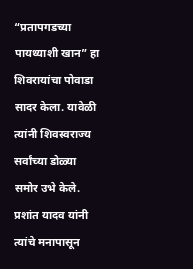“प्रतापगडच्या पायथ्याशी खान” हा शिवरायांचा पोवाडा सादर केला. यावेळी त्यांनी शिवस्वराज्य सर्वांच्या डोळ्या समोर उभे केले. प्रशांत यादव यांनी त्यांचे मनापासून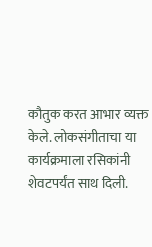कौतुक करत आभार व्यक्त केले. लोकसंगीताचा या कार्यक्रमाला रसिकांनी शेवटपर्यंत साथ दिली.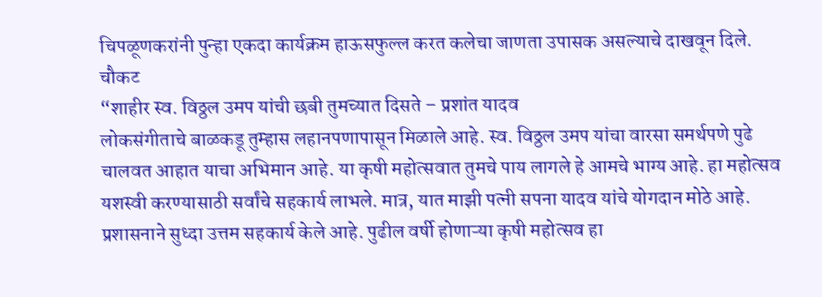चिपळूणकरांनी पुन्हा एकदा कार्यक्रम हाऊसफुल्ल करत कलेचा जाणता उपासक असल्याचे दाखवून दिले.
चौकट
“शाहीर स्व. विठ्ठल उमप यांची छबी तुमच्यात दिसते – प्रशांत यादव
लोकसंगीताचे बाळकडू तुम्हास लहानपणापासून मिळाले आहे. स्व. विठ्ठल उमप यांचा वारसा समर्थपणे पुढे चालवत आहात याचा अभिमान आहे. या कृषी महोत्सवात तुमचे पाय लागले हे आमचे भाग्य आहे. हा महोत्सव यशस्वी करण्यासाठी सर्वांचे सहकार्य लाभले. मात्र, यात माझी पत्नी सपना यादव यांचे योगदान मोठे आहे. प्रशासनाने सुध्दा उत्तम सहकार्य केले आहे. पुढील वर्षी होणाऱ्या कृषी महोत्सव हा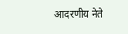आदरणीय नेते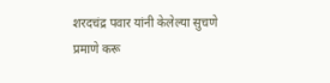शरदचंद्र पवार यांनी केलेल्या सुचणे प्रमाणे करू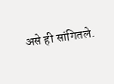असे ही सांगितले.